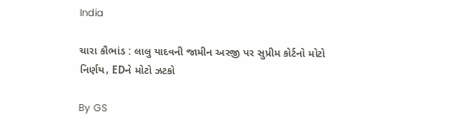India

ચારા કૌભાંડ : લાલુ યાદવની જામીન અરજી પર સુપ્રીમ કોર્ટનો મોટો નિર્ણય, EDને મોટો ઝટકો

By GS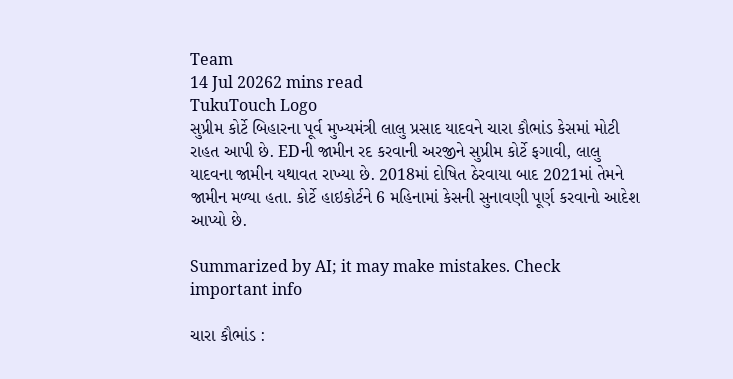Team
14 Jul 20262 mins read
TukuTouch Logo
સુપ્રીમ કોર્ટે બિહારના પૂર્વ મુખ્યમંત્રી લાલુ પ્રસાદ યાદવને ચારા કૌભાંડ કેસમાં મોટી રાહત આપી છે. EDની જામીન રદ કરવાની અરજીને સુપ્રીમ કોર્ટે ફગાવી, લાલુ યાદવના જામીન યથાવત રાખ્યા છે. 2018માં દોષિત ઠેરવાયા બાદ 2021માં તેમને જામીન મળ્યા હતા. કોર્ટે હાઇકોર્ટને 6 મહિનામાં કેસની સુનાવણી પૂર્ણ કરવાનો આદેશ આપ્યો છે.

Summarized by AI; it may make mistakes. Check important info

ચારા કૌભાંડ :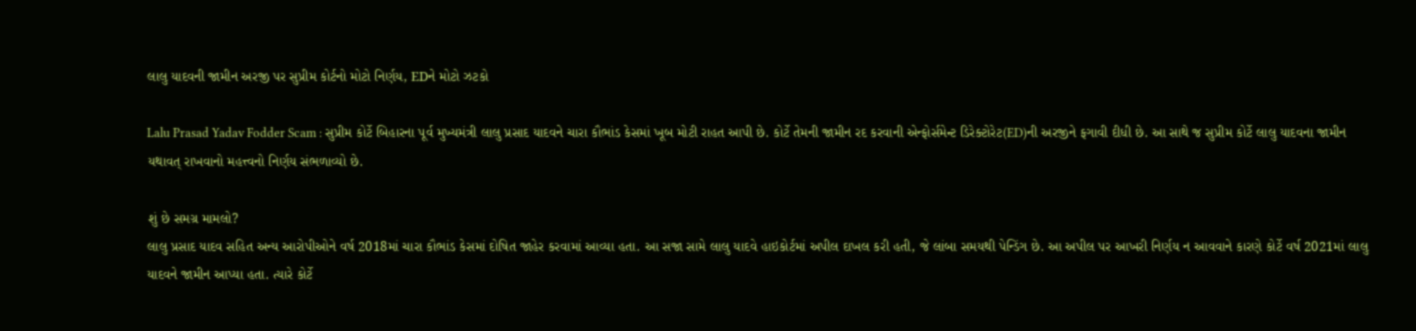લાલુ યાદવની જામીન અરજી પર સુપ્રીમ કોર્ટનો મોટો નિર્ણય, EDને મોટો ઝટકો

Lalu Prasad Yadav Fodder Scam : સુપ્રીમ કોર્ટે બિહારના પૂર્વ મુખ્યમંત્રી લાલુ પ્રસાદ યાદવને ચારા કૌભાંડ કેસમાં ખૂબ મોટી રાહત આપી છે. કોર્ટે તેમની જામીન રદ કરવાની એન્ફોર્સમેન્ટ ડિરેક્ટોરેટ(ED)ની અરજીને ફગાવી દીધી છે. આ સાથે જ સુપ્રીમ કોર્ટે લાલુ યાદવના જામીન યથાવત્ રાખવાનો મહત્ત્વનો નિર્ણય સંભળાવ્યો છે.

શું છે સમગ્ર મામલો?
લાલુ પ્રસાદ યાદવ સહિત અન્ય આરોપીઓને વર્ષ 2018માં ચારા કૌભાંડ કેસમાં દોષિત જાહેર કરવામાં આવ્યા હતા. આ સજા સામે લાલુ યાદવે હાઇકોર્ટમાં અપીલ દાખલ કરી હતી, જે લાંબા સમયથી પેન્ડિંગ છે. આ અપીલ પર આખરી નિર્ણય ન આવવાને કારણે કોર્ટે વર્ષ 2021માં લાલુ યાદવને જામીન આપ્યા હતા. ત્યારે કોર્ટે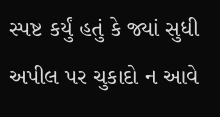સ્પષ્ટ કર્યું હતું કે જ્યાં સુધી અપીલ પર ચુકાદો ન આવે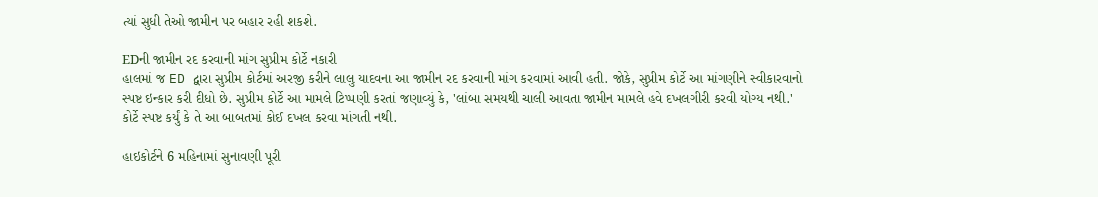ત્યાં સુધી તેઓ જામીન પર બહાર રહી શકશે.

EDની જામીન રદ કરવાની માંગ સુપ્રીમ કોર્ટે નકારી
હાલમાં જ ED દ્વારા સુપ્રીમ કોર્ટમાં અરજી કરીને લાલુ યાદવના આ જામીન રદ કરવાની માંગ કરવામાં આવી હતી. જોકે, સુપ્રીમ કોર્ટે આ માંગણીને સ્વીકારવાનો સ્પષ્ટ ઇન્કાર કરી દીધો છે. સુપ્રીમ કોર્ટે આ મામલે ટિપ્પણી કરતાં જણાવ્યું કે, 'લાંબા સમયથી ચાલી આવતા જામીન મામલે હવે દખલગીરી કરવી યોગ્ય નથી.' કોર્ટે સ્પષ્ટ કર્યું કે તે આ બાબતમાં કોઈ દખલ કરવા માંગતી નથી.

હાઇકોર્ટને 6 મહિનામાં સુનાવણી પૂરી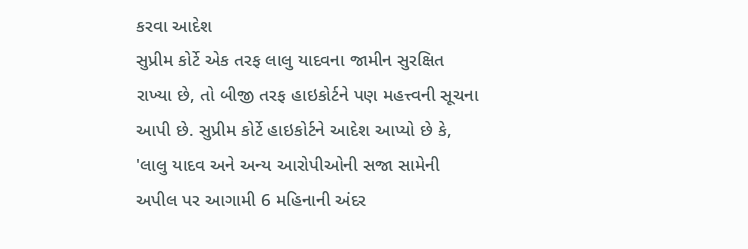કરવા આદેશ
સુપ્રીમ કોર્ટે એક તરફ લાલુ યાદવના જામીન સુરક્ષિત રાખ્યા છે, તો બીજી તરફ હાઇકોર્ટને પણ મહત્ત્વની સૂચના આપી છે. સુપ્રીમ કોર્ટે હાઇકોર્ટને આદેશ આપ્યો છે કે, 'લાલુ યાદવ અને અન્ય આરોપીઓની સજા સામેની અપીલ પર આગામી 6 મહિનાની અંદર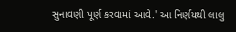સુનાવણી પૂર્ણ કરવામાં આવે.' આ નિર્ણયથી લાલુ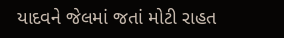યાદવને જેલમાં જતાં મોટી રાહત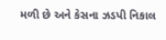મળી છે અને કેસના ઝડપી નિકાલ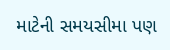માટેની સમયસીમા પણ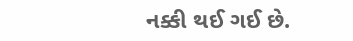નક્કી થઈ ગઈ છે.